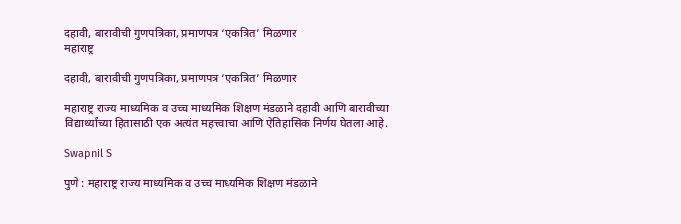दहावी, बारावीची गुणपत्रिका, प्रमाणपत्र ‘एकत्रित’ मिळणार
महाराष्ट्र

दहावी, बारावीची गुणपत्रिका, प्रमाणपत्र ‘एकत्रित’ मिळणार

महाराष्ट्र राज्य माध्यमिक व उच्च माध्यमिक शिक्षण मंडळाने दहावी आणि बारावीच्या विद्यार्थ्यांच्या हितासाठी एक अत्यंत महत्त्वाचा आणि ऐतिहासिक निर्णय घेतला आहे.

Swapnil S

पुणे : महाराष्ट्र राज्य माध्यमिक व उच्च माध्यमिक शिक्षण मंडळाने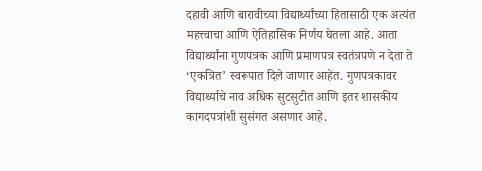दहावी आणि बारावीच्या विद्यार्थ्यांच्या हितासाठी एक अत्यंत महत्त्वाचा आणि ऐतिहासिक निर्णय घेतला आहे. आता विद्यार्थ्यांना गुणपत्रक आणि प्रमाणपत्र स्वतंत्रपणे न देता ते ‘एकत्रित’ स्वरूपात दिले जाणार आहेत. गुणपत्रकावर विद्यार्थ्याचे नाव अधिक सुटसुटीत आणि इतर शासकीय कागदपत्रांशी सुसंगत असणार आहे.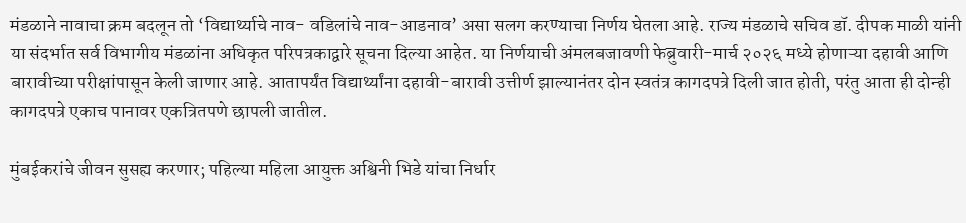मंडळाने नावाचा क्रम बदलून तो ‘विद्यार्थ्याचे नाव- वडिलांचे नाव-आडनाव’ असा सलग करण्याचा निर्णय घेतला आहे. राज्य मंडळाचे सचिव डॉ. दीपक माळी यांनी या संदर्भात सर्व विभागीय मंडळांना अधिकृत परिपत्रकाद्वारे सूचना दिल्या आहेत. या निर्णयाची अंमलबजावणी फेब्रुवारी-मार्च २०२६ मध्ये होणाऱ्या दहावी आणि बारावीच्या परीक्षांपासून केली जाणार आहे. आतापर्यंत विद्यार्थ्यांना दहावी-बारावी उत्तीर्ण झाल्यानंतर दोन स्वतंत्र कागदपत्रे दिली जात होती, परंतु आता ही दोन्ही कागदपत्रे एकाच पानावर एकत्रितपणे छापली जातील.

मुंबईकरांचे जीवन सुसह्य करणार; पहिल्या महिला आयुक्त अश्विनी भिडे यांचा निर्धार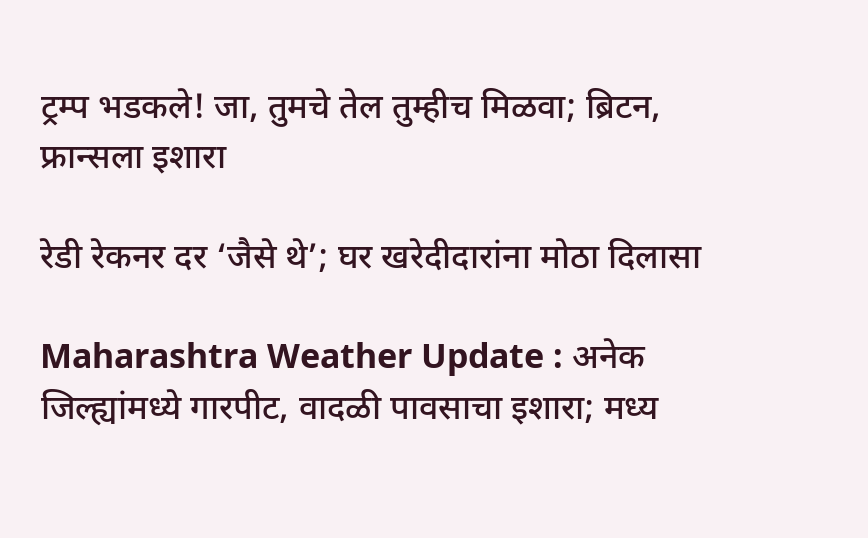ट्रम्प भडकले! जा, तुमचे तेल तुम्हीच मिळवा; ब्रिटन, फ्रान्सला इशारा

रेडी रेकनर दर ‘जैसे थे’; घर खरेदीदारांना मोठा दिलासा

Maharashtra Weather Update : अनेक जिल्ह्यांमध्ये गारपीट, वादळी पावसाचा इशारा; मध्य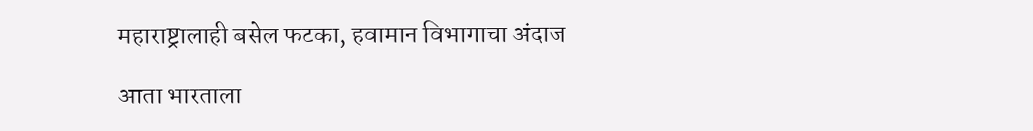महाराष्ट्रालाही बसेल फटका, हवामान विभागाचा अंदाज

आता भारताला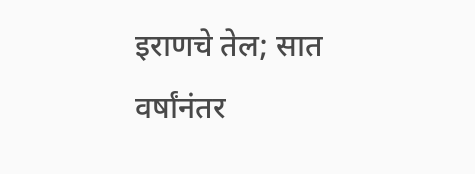इराणचे तेल; सात वर्षांनंतर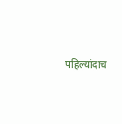पहिल्यांदाच